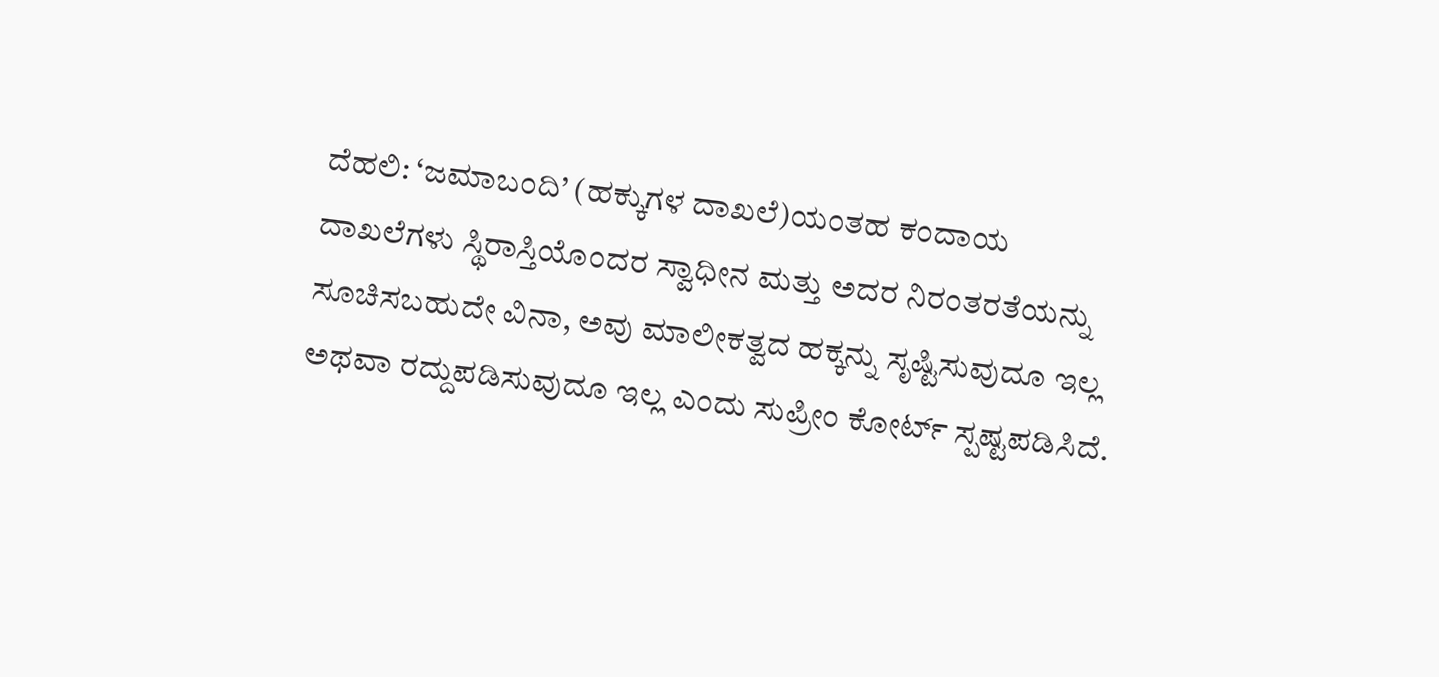ದೆಹಲಿ: ‘ಜಮಾಬಂದಿ’ (ಹಕ್ಕುಗಳ ದಾಖಲೆ)ಯಂತಹ ಕಂದಾಯ ದಾಖಲೆಗಳು ಸ್ಥಿರಾಸ್ತಿಯೊಂದರ ಸ್ವಾಧೀನ ಮತ್ತು ಅದರ ನಿರಂತರತೆಯನ್ನು ಸೂಚಿಸಬಹುದೇ ವಿನಾ, ಅವು ಮಾಲೀಕತ್ವದ ಹಕ್ಕನ್ನು ಸೃಷ್ಟಿಸುವುದೂ ಇಲ್ಲ ಅಥವಾ ರದ್ದುಪಡಿಸುವುದೂ ಇಲ್ಲ ಎಂದು ಸುಪ್ರೀಂ ಕೋರ್ಟ್ ಸ್ಪಷ್ಟಪಡಿಸಿದೆ.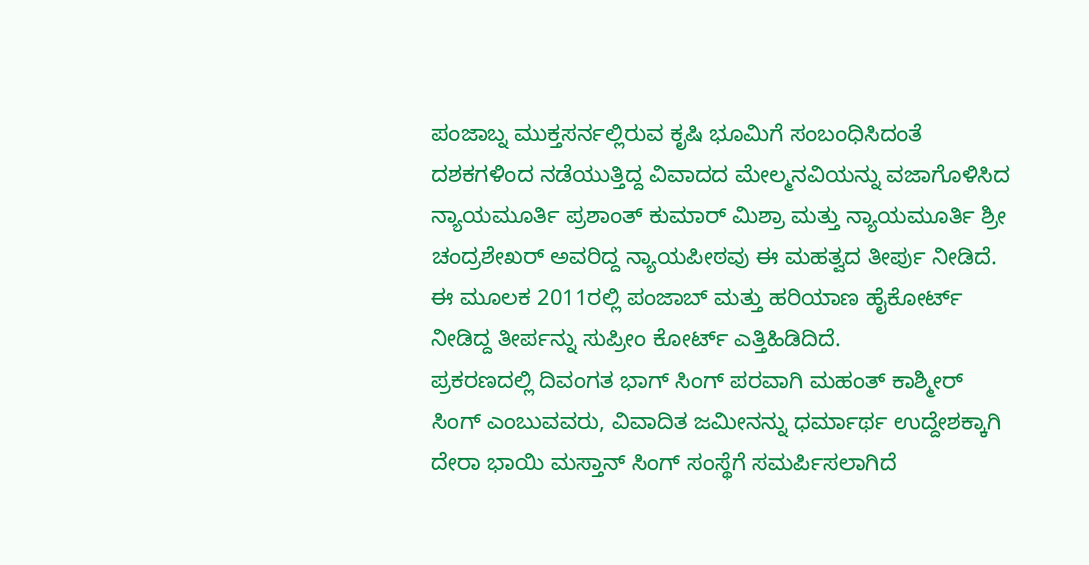ಪಂಜಾಬ್ನ ಮುಕ್ತಸರ್ನಲ್ಲಿರುವ ಕೃಷಿ ಭೂಮಿಗೆ ಸಂಬಂಧಿಸಿದಂತೆ ದಶಕಗಳಿಂದ ನಡೆಯುತ್ತಿದ್ದ ವಿವಾದದ ಮೇಲ್ಮನವಿಯನ್ನು ವಜಾಗೊಳಿಸಿದ ನ್ಯಾಯಮೂರ್ತಿ ಪ್ರಶಾಂತ್ ಕುಮಾರ್ ಮಿಶ್ರಾ ಮತ್ತು ನ್ಯಾಯಮೂರ್ತಿ ಶ್ರೀ ಚಂದ್ರಶೇಖರ್ ಅವರಿದ್ದ ನ್ಯಾಯಪೀಠವು ಈ ಮಹತ್ವದ ತೀರ್ಪು ನೀಡಿದೆ. ಈ ಮೂಲಕ 2011ರಲ್ಲಿ ಪಂಜಾಬ್ ಮತ್ತು ಹರಿಯಾಣ ಹೈಕೋರ್ಟ್ ನೀಡಿದ್ದ ತೀರ್ಪನ್ನು ಸುಪ್ರೀಂ ಕೋರ್ಟ್ ಎತ್ತಿಹಿಡಿದಿದೆ.
ಪ್ರಕರಣದಲ್ಲಿ ದಿವಂಗತ ಭಾಗ್ ಸಿಂಗ್ ಪರವಾಗಿ ಮಹಂತ್ ಕಾಶ್ಮೀರ್ ಸಿಂಗ್ ಎಂಬುವವರು, ವಿವಾದಿತ ಜಮೀನನ್ನು ಧರ್ಮಾರ್ಥ ಉದ್ದೇಶಕ್ಕಾಗಿ ದೇರಾ ಭಾಯಿ ಮಸ್ತಾನ್ ಸಿಂಗ್ ಸಂಸ್ಥೆಗೆ ಸಮರ್ಪಿಸಲಾಗಿದೆ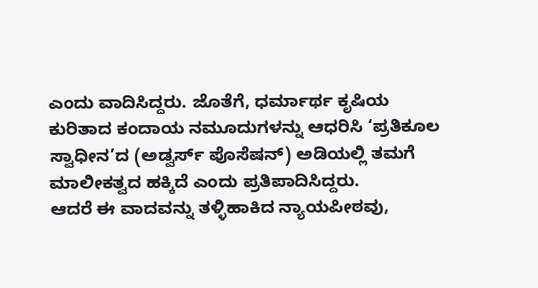ಎಂದು ವಾದಿಸಿದ್ದರು. ಜೊತೆಗೆ, ಧರ್ಮಾರ್ಥ ಕೃಷಿಯ ಕುರಿತಾದ ಕಂದಾಯ ನಮೂದುಗಳನ್ನು ಆಧರಿಸಿ ‘ಪ್ರತಿಕೂಲ ಸ್ವಾಧೀನ’ದ (ಅಡ್ವರ್ಸ್ ಪೊಸೆಷನ್) ಅಡಿಯಲ್ಲಿ ತಮಗೆ ಮಾಲೀಕತ್ವದ ಹಕ್ಕಿದೆ ಎಂದು ಪ್ರತಿಪಾದಿಸಿದ್ದರು.
ಆದರೆ ಈ ವಾದವನ್ನು ತಳ್ಳಿಹಾಕಿದ ನ್ಯಾಯಪೀಠವು,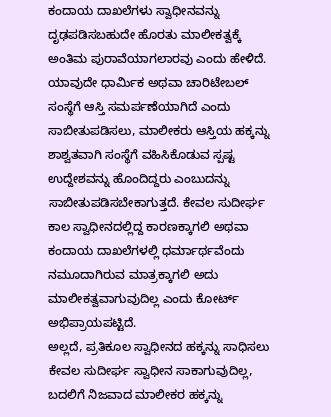ಕಂದಾಯ ದಾಖಲೆಗಳು ಸ್ವಾಧೀನವನ್ನು ದೃಢಪಡಿಸಬಹುದೇ ಹೊರತು ಮಾಲೀಕತ್ವಕ್ಕೆ ಅಂತಿಮ ಪುರಾವೆಯಾಗಲಾರವು ಎಂದು ಹೇಳಿದೆ. ಯಾವುದೇ ಧಾರ್ಮಿಕ ಅಥವಾ ಚಾರಿಟೇಬಲ್ ಸಂಸ್ಥೆಗೆ ಆಸ್ತಿ ಸಮರ್ಪಣೆಯಾಗಿದೆ ಎಂದು ಸಾಬೀತುಪಡಿಸಲು, ಮಾಲೀಕರು ಆಸ್ತಿಯ ಹಕ್ಕನ್ನು ಶಾಶ್ವತವಾಗಿ ಸಂಸ್ಥೆಗೆ ವಹಿಸಿಕೊಡುವ ಸ್ಪಷ್ಟ ಉದ್ದೇಶವನ್ನು ಹೊಂದಿದ್ದರು ಎಂಬುದನ್ನು ಸಾಬೀತುಪಡಿಸಬೇಕಾಗುತ್ತದೆ. ಕೇವಲ ಸುದೀರ್ಘ ಕಾಲ ಸ್ವಾಧೀನದಲ್ಲಿದ್ದ ಕಾರಣಕ್ಕಾಗಲಿ ಅಥವಾ ಕಂದಾಯ ದಾಖಲೆಗಳಲ್ಲಿ ಧರ್ಮಾರ್ಥವೆಂದು ನಮೂದಾಗಿರುವ ಮಾತ್ರಕ್ಕಾಗಲಿ ಅದು ಮಾಲೀಕತ್ವವಾಗುವುದಿಲ್ಲ ಎಂದು ಕೋರ್ಟ್ ಅಭಿಪ್ರಾಯಪಟ್ಟಿದೆ.
ಅಲ್ಲದೆ, ಪ್ರತಿಕೂಲ ಸ್ವಾಧೀನದ ಹಕ್ಕನ್ನು ಸಾಧಿಸಲು ಕೇವಲ ಸುದೀರ್ಘ ಸ್ವಾಧೀನ ಸಾಕಾಗುವುದಿಲ್ಲ, ಬದಲಿಗೆ ನಿಜವಾದ ಮಾಲೀಕರ ಹಕ್ಕನ್ನು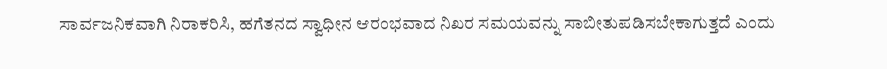ಸಾರ್ವಜನಿಕವಾಗಿ ನಿರಾಕರಿಸಿ, ಹಗೆತನದ ಸ್ವಾಧೀನ ಆರಂಭವಾದ ನಿಖರ ಸಮಯವನ್ನು ಸಾಬೀತುಪಡಿಸಬೇಕಾಗುತ್ತದೆ ಎಂದು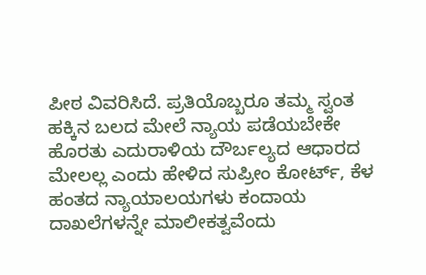ಪೀಠ ವಿವರಿಸಿದೆ. ಪ್ರತಿಯೊಬ್ಬರೂ ತಮ್ಮ ಸ್ವಂತ ಹಕ್ಕಿನ ಬಲದ ಮೇಲೆ ನ್ಯಾಯ ಪಡೆಯಬೇಕೇ ಹೊರತು ಎದುರಾಳಿಯ ದೌರ್ಬಲ್ಯದ ಆಧಾರದ ಮೇಲಲ್ಲ ಎಂದು ಹೇಳಿದ ಸುಪ್ರೀಂ ಕೋರ್ಟ್, ಕೆಳ ಹಂತದ ನ್ಯಾಯಾಲಯಗಳು ಕಂದಾಯ ದಾಖಲೆಗಳನ್ನೇ ಮಾಲೀಕತ್ವವೆಂದು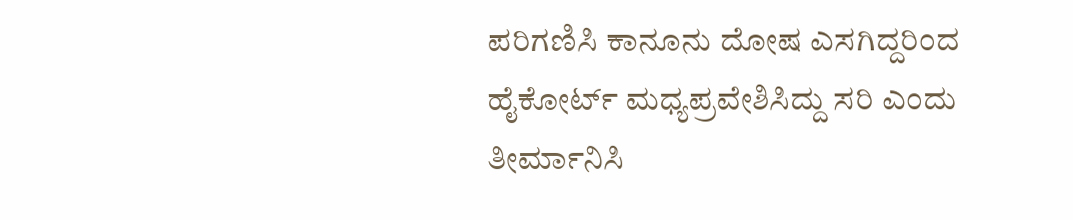ಪರಿಗಣಿಸಿ ಕಾನೂನು ದೋಷ ಎಸಗಿದ್ದರಿಂದ ಹೈಕೋರ್ಟ್ ಮಧ್ಯಪ್ರವೇಶಿಸಿದ್ದು ಸರಿ ಎಂದು ತೀರ್ಮಾನಿಸಿ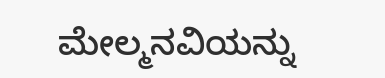ಮೇಲ್ಮನವಿಯನ್ನು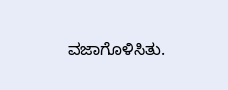ವಜಾಗೊಳಿಸಿತು.